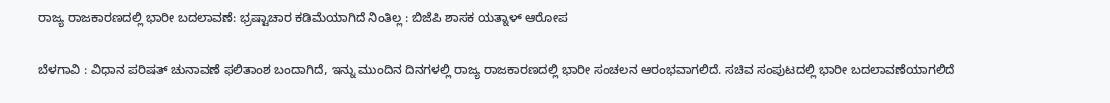ರಾಜ್ಯ ರಾಜಕಾರಣದಲ್ಲಿ ಭಾರೀ ಬದಲಾವಣೆ: ಭ್ರಷ್ಟಾಚಾರ ಕಡಿಮೆಯಾಗಿದೆ ನಿಂತಿಲ್ಲ : ಬಿಜೆಪಿ ಶಾಸಕ ಯತ್ನಾಳ್ ಆರೋಪ

ಬೆಳಗಾವಿ : ವಿಧಾನ ಪರಿಷತ್ ಚುನಾವಣೆ ಫಲಿತಾಂಶ ಬಂದಾಗಿದೆ, ಇನ್ನು ಮುಂದಿನ ದಿನಗಳಲ್ಲಿ ರಾಜ್ಯ ರಾಜಕಾರಣದಲ್ಲಿ ಭಾರೀ ಸಂಚಲನ ಆರಂಭವಾಗಲಿದೆ. ಸಚಿವ ಸಂಪುಟದಲ್ಲಿ ಭಾರೀ ಬದಲಾವಣೆಯಾಗಲಿದೆ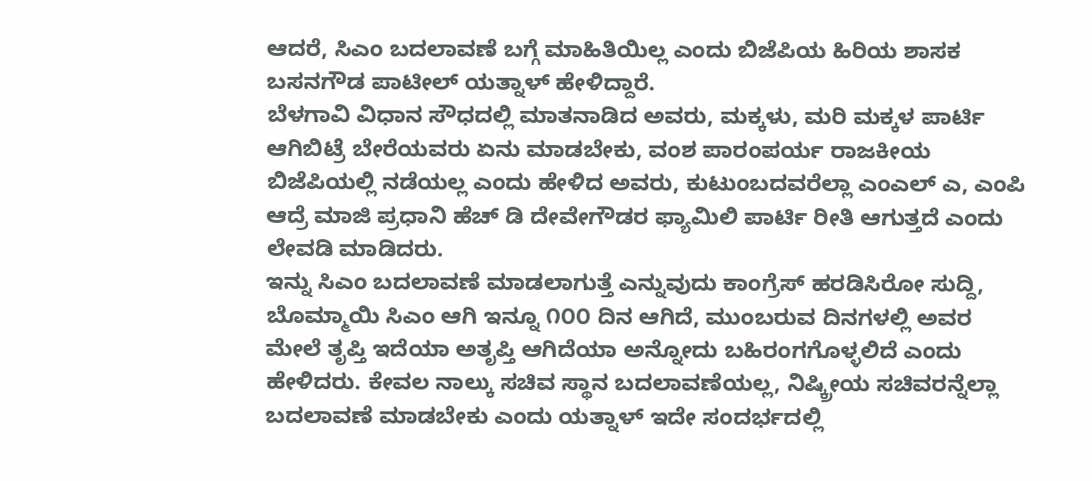ಆದರೆ, ಸಿಎಂ ಬದಲಾವಣೆ ಬಗ್ಗೆ ಮಾಹಿತಿಯಿಲ್ಲ ಎಂದು ಬಿಜೆಪಿಯ ಹಿರಿಯ ಶಾಸಕ ಬಸನಗೌಡ ಪಾಟೀಲ್ ಯತ್ನಾಳ್ ಹೇಳಿದ್ದಾರೆ.
ಬೆಳಗಾವಿ ವಿಧಾನ ಸೌಧದಲ್ಲಿ ಮಾತನಾಡಿದ ಅವರು, ಮಕ್ಕಳು, ಮರಿ ಮಕ್ಕಳ ಪಾರ್ಟಿ ಆಗಿಬಿಟ್ರೆ ಬೇರೆಯವರು ಏನು ಮಾಡಬೇಕು, ವಂಶ ಪಾರಂಪರ್ಯ ರಾಜಕೀಯ ಬಿಜೆಪಿಯಲ್ಲಿ ನಡೆಯಲ್ಲ ಎಂದು ಹೇಳಿದ ಅವರು, ಕುಟುಂಬದವರೆಲ್ಲಾ ಎಂಎಲ್ ಎ, ಎಂಪಿ ಆದ್ರೆ ಮಾಜಿ ಪ್ರಧಾನಿ ಹೆಚ್ ಡಿ ದೇವೇಗೌಡರ ಫ್ಯಾಮಿಲಿ ಪಾರ್ಟಿ ರೀತಿ ಆಗುತ್ತದೆ ಎಂದು ಲೇವಡಿ ಮಾಡಿದರು.
ಇನ್ನು ಸಿಎಂ ಬದಲಾವಣೆ ಮಾಡಲಾಗುತ್ತೆ ಎನ್ನುವುದು ಕಾಂಗ್ರೆಸ್ ಹರಡಿಸಿರೋ ಸುದ್ದಿ, ಬೊಮ್ಮಾಯಿ ಸಿಎಂ ಆಗಿ ಇನ್ನೂ ೧೦೦ ದಿನ ಆಗಿದೆ, ಮುಂಬರುವ ದಿನಗಳಲ್ಲಿ ಅವರ ಮೇಲೆ ತೃಪ್ತಿ ಇದೆಯಾ ಅತೃಪ್ತಿ ಆಗಿದೆಯಾ ಅನ್ನೋದು ಬಹಿರಂಗಗೊಳ್ಳಲಿದೆ ಎಂದು ಹೇಳಿದರು. ಕೇವಲ ನಾಲ್ಕು ಸಚಿವ ಸ್ಥಾನ ಬದಲಾವಣೆಯಲ್ಲ, ನಿಷ್ಕ್ರೀಯ ಸಚಿವರನ್ನೆಲ್ಲಾ ಬದಲಾವಣೆ ಮಾಡಬೇಕು ಎಂದು ಯತ್ನಾಳ್ ಇದೇ ಸಂದರ್ಭದಲ್ಲಿ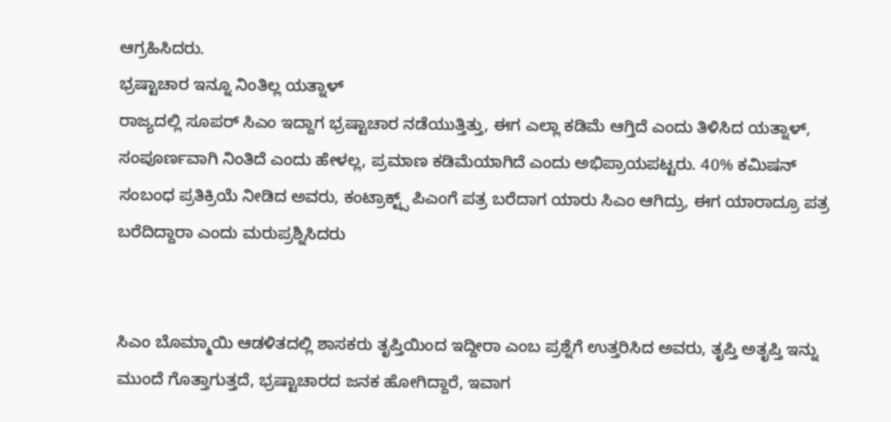ಆಗ್ರಹಿಸಿದರು.
ಭ್ರಷ್ಟಾಚಾರ ಇನ್ನೂ ನಿಂತಿಲ್ಲ ಯತ್ನಾಳ್
ರಾಜ್ಯದಲ್ಲಿ ಸೂಪರ್ ಸಿಎಂ ಇದ್ದಾಗ ಭ್ರಷ್ಟಾಚಾರ ನಡೆಯುತ್ತಿತ್ತು, ಈಗ ಎಲ್ಲಾ ಕಡಿಮೆ ಆಗ್ತಿದೆ ಎಂದು ತಿಳಿಸಿದ ಯತ್ನಾಳ್, ಸಂಪೂರ್ಣವಾಗಿ ನಿಂತಿದೆ ಎಂದು ಹೇಳಲ್ಲ, ಪ್ರಮಾಣ ಕಡಿಮೆಯಾಗಿದೆ ಎಂದು ಅಭಿಪ್ರಾಯಪಟ್ಟರು. 40% ಕಮಿಷನ್ ಸಂಬಂಧ ಪ್ರತಿಕ್ರಿಯೆ ನೀಡಿದ ಅವರು, ಕಂಟ್ರಾಕ್ಟ್ಸ್ ಪಿಎಂಗೆ ಪತ್ರ ಬರೆದಾಗ ಯಾರು ಸಿಎಂ ಆಗಿದ್ರು, ಈಗ ಯಾರಾದ್ರೂ ಪತ್ರ ಬರೆದಿದ್ದಾರಾ ಎಂದು ಮರುಪ್ರಶ್ನಿಸಿದರು


ಸಿಎಂ ಬೊಮ್ಮಾಯಿ ಆಡಳಿತದಲ್ಲಿ ಶಾಸಕರು ತೃಪ್ತಿಯಿಂದ ಇದ್ದೀರಾ ಎಂಬ ಪ್ರಶ್ನೆಗೆ ಉತ್ತರಿಸಿದ ಅವರು, ತೃಪ್ತಿ ಅತೃಪ್ತಿ ಇನ್ನು ಮುಂದೆ ಗೊತ್ತಾಗುತ್ತದೆ, ಭ್ರಷ್ಟಾಚಾರದ ಜನಕ ಹೋಗಿದ್ದಾರೆ, ಇವಾಗ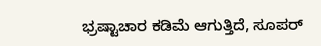ಭ್ರಷ್ಟಾಚಾರ ಕಡಿಮೆ ಆಗುತ್ತಿದೆ, ಸೂಪರ್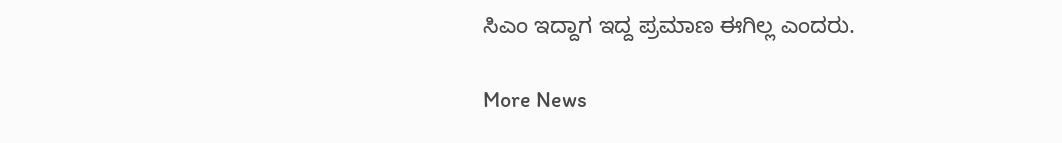ಸಿಎಂ ಇದ್ದಾಗ ಇದ್ದ ಪ್ರಮಾಣ ಈಗಿಲ್ಲ ಎಂದರು.

More News